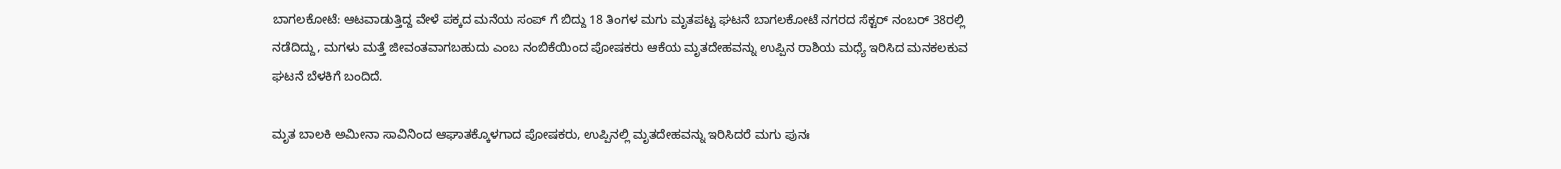ಬಾಗಲಕೋಟೆ: ಆಟವಾಡುತ್ತಿದ್ದ ವೇಳೆ ಪಕ್ಕದ ಮನೆಯ ಸಂಪ್ ಗೆ ಬಿದ್ದು 18 ತಿಂಗಳ ಮಗು ಮೃತಪಟ್ಟ ಘಟನೆ ಬಾಗಲಕೋಟೆ ನಗರದ ಸೆಕ್ಟರ್ ನಂಬರ್ 38ರಲ್ಲಿ ನಡೆದಿದ್ದು, ಮಗಳು ಮತ್ತೆ ಜೀವಂತವಾಗಬಹುದು ಎಂಬ ನಂಬಿಕೆಯಿಂದ ಪೋಷಕರು ಆಕೆಯ ಮೃತದೇಹವನ್ನು ಉಪ್ಪಿನ ರಾಶಿಯ ಮಧ್ಯೆ ಇರಿಸಿದ ಮನಕಲಕುವ ಘಟನೆ ಬೆಳಕಿಗೆ ಬಂದಿದೆ.

ಮೃತ ಬಾಲಕಿ ಅಮೀನಾ ಸಾವಿನಿಂದ ಆಘಾತಕ್ಕೊಳಗಾದ ಪೋಷಕರು, ಉಪ್ಪಿನಲ್ಲಿ ಮೃತದೇಹವನ್ನು ಇರಿಸಿದರೆ ಮಗು ಪುನಃ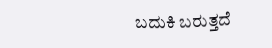ಬದುಕಿ ಬರುತ್ತದೆ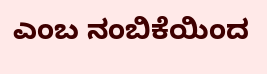ಎಂಬ ನಂಬಿಕೆಯಿಂದ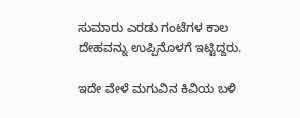ಸುಮಾರು ಎರಡು ಗಂಟೆಗಳ ಕಾಲ ದೇಹವನ್ನು ಉಪ್ಪಿನೊಳಗೆ ಇಟ್ಟಿದ್ದರು.

ಇದೇ ವೇಳೆ ಮಗುವಿನ ಕಿವಿಯ ಬಳಿ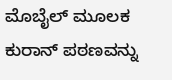ಮೊಬೈಲ್ ಮೂಲಕ ಕುರಾನ್ ಪಠಣವನ್ನು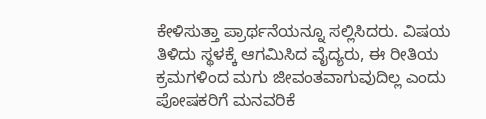ಕೇಳಿಸುತ್ತಾ ಪ್ರಾರ್ಥನೆಯನ್ನೂ ಸಲ್ಲಿಸಿದರು. ವಿಷಯ ತಿಳಿದು ಸ್ಥಳಕ್ಕೆ ಆಗಮಿಸಿದ ವೈದ್ಯರು, ಈ ರೀತಿಯ ಕ್ರಮಗಳಿಂದ ಮಗು ಜೀವಂತವಾಗುವುದಿಲ್ಲ ಎಂದು ಪೋಷಕರಿಗೆ ಮನವರಿಕೆ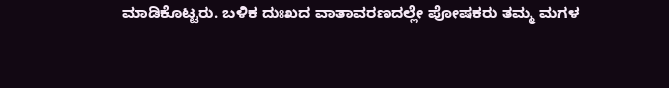ಮಾಡಿಕೊಟ್ಟರು. ಬಳಿಕ ದುಃಖದ ವಾತಾವರಣದಲ್ಲೇ ಪೋಷಕರು ತಮ್ಮ ಮಗಳ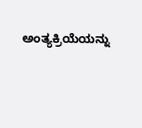ಅಂತ್ಯಕ್ರಿಯೆಯನ್ನು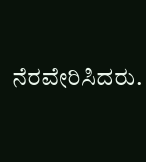ನೆರವೇರಿಸಿದರು.